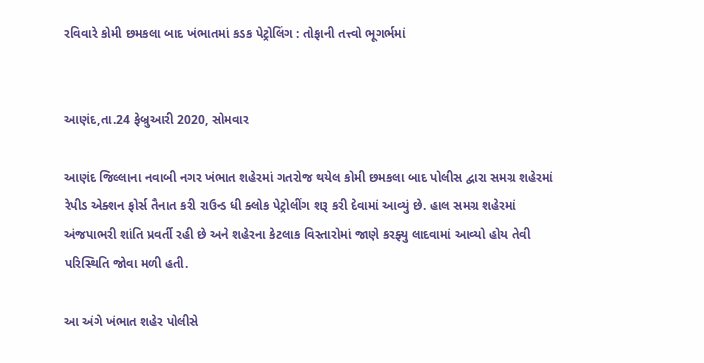રવિવારે કોમી છમકલા બાદ ખંભાતમાં કડક પેટ્રોલિંગ : તોફાની તત્ત્વો ભૂગર્ભમાં


આણંદ,તા.24 ફેબ્રુઆરી 2020, સોમવાર

આણંદ જિલ્લાના નવાબી નગર ખંભાત શહેરમાં ગતરોજ થયેલ કોમી છમકલા બાદ પોલીસ દ્વારા સમગ્ર શહેરમાં રેપીડ એક્શન ફોર્સ તૈનાત કરી રાઉન્ડ ધી ક્લોક પેટ્રોલીંગ શરૂ કરી દેવામાં આવ્યું છે. હાલ સમગ્ર શહેરમાં અંજપાભરી શાંતિ પ્રવર્તી રહી છે અને શહેરના કેટલાક વિસ્તારોમાં જાણે કરફ્યુ લાદવામાં આવ્યો હોય તેવી પરિસ્થિતિ જોવા મળી હતી.

આ અંગે ખંભાત શહેર પોલીસે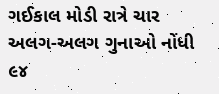ગઈકાલ મોડી રાત્રે ચાર અલગ-અલગ ગુનાઓ નોંધી ૯૪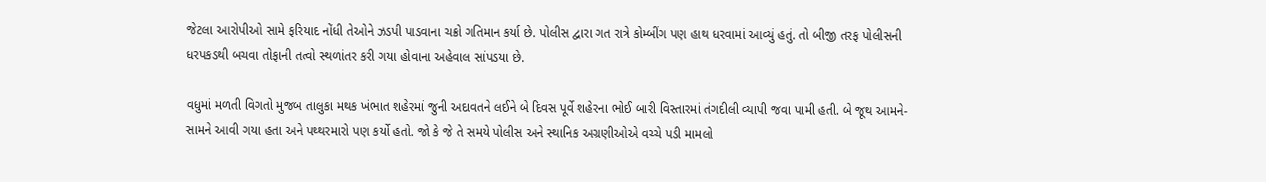જેટલા આરોપીઓ સામે ફરિયાદ નોંધી તેઓને ઝડપી પાડવાના ચક્રો ગતિમાન કર્યા છે. પોલીસ દ્વારા ગત રાત્રે કોમ્બીંગ પણ હાથ ધરવામાં આવ્યું હતું. તો બીજી તરફ પોલીસની ધરપકડથી બચવા તોફાની તત્વો સ્થળાંતર કરી ગયા હોવાના અહેવાલ સાંપડયા છે.

વધુમાં મળતી વિગતો મુજબ તાલુકા મથક ખંભાત શહેરમાં જુની અદાવતને લઈને બે દિવસ પૂર્વે શહેરના ભોઈ બારી વિસ્તારમાં તંગદીલી વ્યાપી જવા પામી હતી. બે જૂથ આમને-સામને આવી ગયા હતા અને પથ્થરમારો પણ કર્યો હતો. જો કે જે તે સમયે પોલીસ અને સ્થાનિક અગ્રણીઓએ વચ્ચે પડી મામલો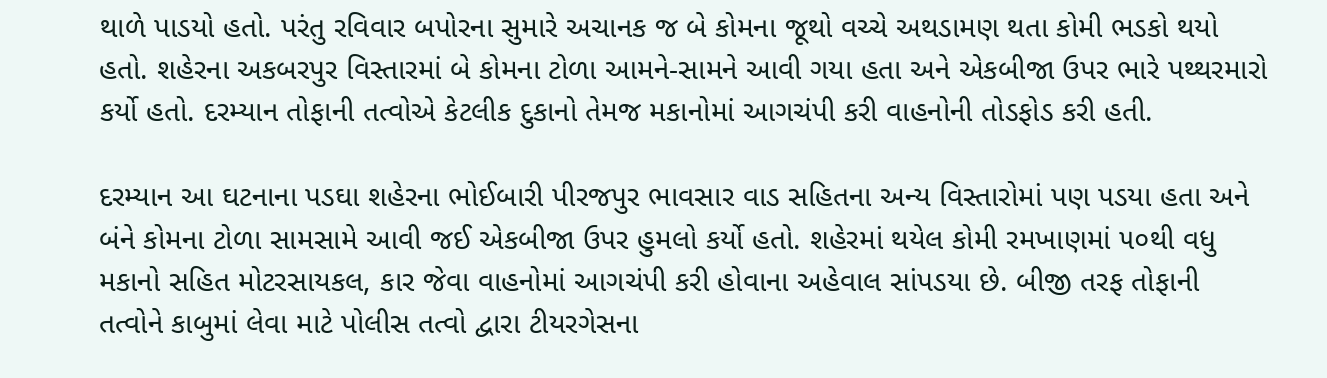થાળે પાડયો હતો. પરંતુ રવિવાર બપોરના સુમારે અચાનક જ બે કોમના જૂથો વચ્ચે અથડામણ થતા કોમી ભડકો થયો હતો. શહેરના અકબરપુર વિસ્તારમાં બે કોમના ટોળા આમને-સામને આવી ગયા હતા અને એકબીજા ઉપર ભારે પથ્થરમારો કર્યો હતો. દરમ્યાન તોફાની તત્વોએ કેટલીક દુકાનો તેમજ મકાનોમાં આગચંપી કરી વાહનોની તોડફોડ કરી હતી.

દરમ્યાન આ ઘટનાના પડઘા શહેરના ભોઈબારી પીરજપુર ભાવસાર વાડ સહિતના અન્ય વિસ્તારોમાં પણ પડયા હતા અને બંને કોમના ટોળા સામસામે આવી જઈ એકબીજા ઉપર હુમલો કર્યો હતો. શહેરમાં થયેલ કોમી રમખાણમાં ૫૦થી વધુ મકાનો સહિત મોટરસાયકલ, કાર જેવા વાહનોમાં આગચંપી કરી હોવાના અહેવાલ સાંપડયા છે. બીજી તરફ તોફાની તત્વોને કાબુમાં લેવા માટે પોલીસ તત્વો દ્વારા ટીયરગેસના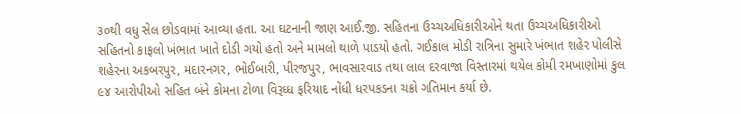૩૦થી વધુ સેલ છોડવામાં આવ્યા હતા. આ ઘટનાની જાણ આઈ.જી. સહિતના ઉચ્ચઅધિકારીઓને થતા ઉચ્ચઅધિકારીઓ સહિતનો કાફલો ખંભાત ખાતે દોડી ગયો હતો અને મામલો થાળે પાડયો હતો. ગઈકાલ મોડી રાત્રિના સુમારે ખંભાત શહેર પોલીસે શહેરના અકબરપુર, મદારનગર, ભોઈબારી, પીરજપુર, ભાવસારવાડ તથા લાલ દરવાજા વિસ્તારમાં થયેલ કોમી રમખાણોમાં કુલ ૯૪ આરોપીઓ સહિત બંને કોમના ટોળા વિરૂધ્ધ ફરિયાદ નોંધી ધરપકડના ચક્રો ગતિમાન કર્યા છે.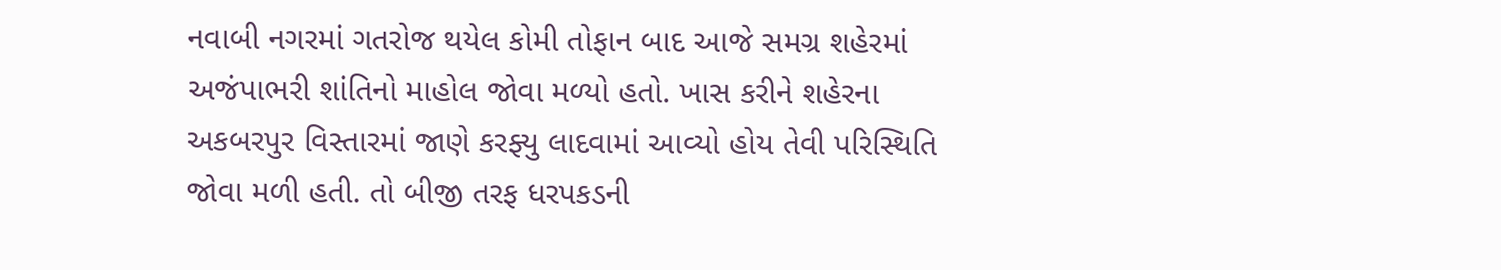નવાબી નગરમાં ગતરોજ થયેલ કોમી તોફાન બાદ આજે સમગ્ર શહેરમાં અજંપાભરી શાંતિનો માહોલ જોવા મળ્યો હતો. ખાસ કરીને શહેરના અકબરપુર વિસ્તારમાં જાણે કરફ્યુ લાદવામાં આવ્યો હોય તેવી પરિસ્થિતિ જોવા મળી હતી. તો બીજી તરફ ધરપકડની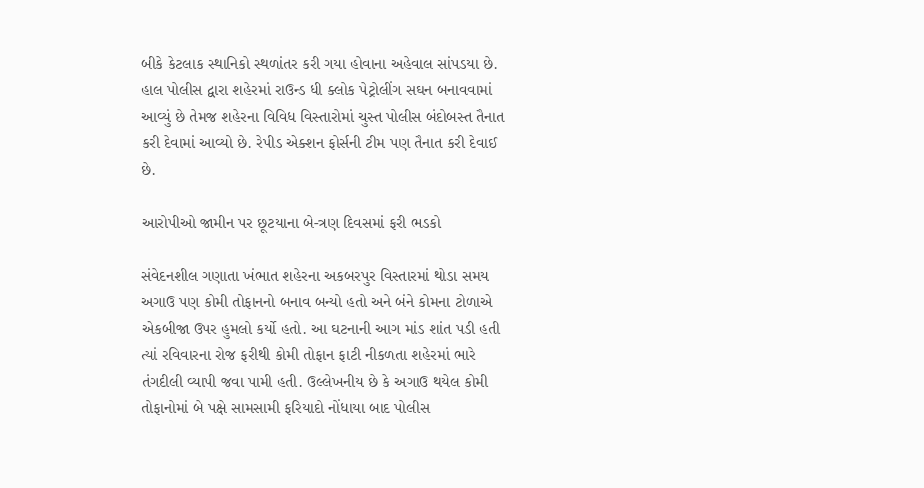બીકે કેટલાક સ્થાનિકો સ્થળાંતર કરી ગયા હોવાના અહેવાલ સાંપડયા છે. હાલ પોલીસ દ્વારા શહેરમાં રાઉન્ડ ધી ક્લોક પેટ્રોલીંગ સઘન બનાવવામાં આવ્યું છે તેમજ શહેરના વિવિધ વિસ્તારોમાં ચુસ્ત પોલીસ બંદોબસ્ત તૈનાત કરી દેવામાં આવ્યો છે. રેપીડ એક્શન ફોર્સની ટીમ પણ તૈનાત કરી દેવાઈ છે.

આરોપીઓ જામીન પર છૂટયાના બે-ત્રણ દિવસમાં ફરી ભડકો

સંવેદનશીલ ગણાતા ખંભાત શહેરના અકબરપુર વિસ્તારમાં થોડા સમય અગાઉ પણ કોમી તોફાનનો બનાવ બન્યો હતો અને બંને કોમના ટોળાએ એકબીજા ઉપર હુમલો કર્યો હતો. આ ઘટનાની આગ માંડ શાંત પડી હતી ત્યાં રવિવારના રોજ ફરીથી કોમી તોફાન ફાટી નીકળતા શહેરમાં ભારે તંગદીલી વ્યાપી જવા પામી હતી. ઉલ્લેખનીય છે કે અગાઉ થયેલ કોમી તોફાનોમાં બે પક્ષે સામસામી ફરિયાદો નોંધાયા બાદ પોલીસ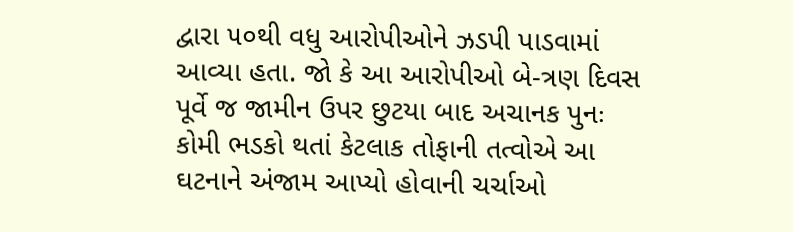દ્વારા ૫૦થી વધુ આરોપીઓને ઝડપી પાડવામાં આવ્યા હતા. જો કે આ આરોપીઓ બે-ત્રણ દિવસ પૂર્વે જ જામીન ઉપર છુટયા બાદ અચાનક પુનઃ કોમી ભડકો થતાં કેટલાક તોફાની તત્વોએ આ ઘટનાને અંજામ આપ્યો હોવાની ચર્ચાઓ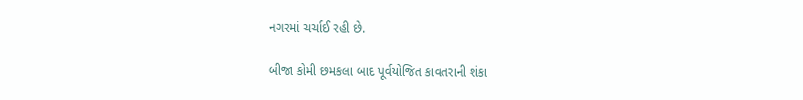નગરમાં ચર્ચાઈ રહી છે.

બીજા કોમી છમકલા બાદ પૂર્વયોજિત કાવતરાની શંકા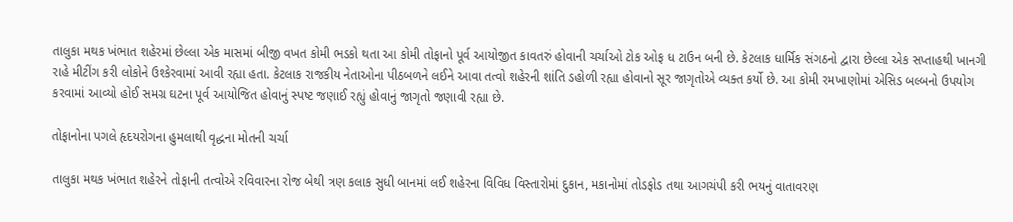તાલુકા મથક ખંભાત શહેરમાં છેલ્લા એક માસમાં બીજી વખત કોમી ભડકો થતા આ કોમી તોફાનો પૂર્વ આયોજીત કાવતરું હોવાની ચર્ચાઓ ટોક ઓફ ધ ટાઉન બની છે. કેટલાક ધાર્મિક સંગઠનો દ્વારા છેલ્લા એક સપ્તાહથી ખાનગી રાહે મીટીંગ કરી લોકોને ઉશ્કેરવામાં આવી રહ્યા હતા. કેટલાક રાજકીય નેતાઓના પીઠબળને લઈને આવા તત્વો શહેરની શાંતિ ડહોળી રહ્યા હોવાનો સૂર જાગૃતોએ વ્યક્ત કર્યો છે. આ કોમી રમખાણોમાં એસિડ બલ્બનો ઉપયોગ કરવામાં આવ્યો હોઈ સમગ્ર ઘટના પૂર્વ આયોજિત હોવાનું સ્પષ્ટ જણાઈ રહ્યું હોવાનું જાગૃતો જણાવી રહ્યા છે.

તોફાનોના પગલે હૃદયરોગના હુમલાથી વૃદ્ધના મોતની ચર્ચા

તાલુકા મથક ખંભાત શહેરને તોફાની તત્વોએ રવિવારના રોજ બેથી ત્રણ કલાક સુધી બાનમાં લઈ શહેરના વિવિધ વિસ્તારોમાં દુકાન, મકાનોમાં તોડફોડ તથા આગચંપી કરી ભયનું વાતાવરણ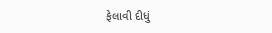ફેલાવી દીધું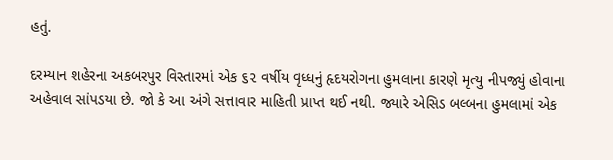હતું.

દરમ્યાન શહેરના અકબરપુર વિસ્તારમાં એક ૬૨ વર્ષીય વૃધ્ધનું હૃદયરોગના હુમલાના કારણે મૃત્યુ નીપજ્યું હોવાના અહેવાલ સાંપડયા છે. જો કે આ અંગે સત્તાવાર માહિતી પ્રાપ્ત થઈ નથી. જ્યારે એસિડ બલ્બના હુમલામાં એક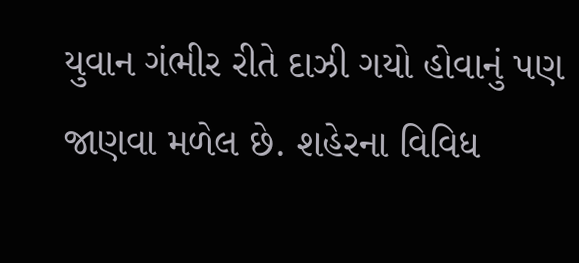યુવાન ગંભીર રીતે દાઝી ગયો હોવાનું પણ જાણવા મળેલ છે. શહેરના વિવિધ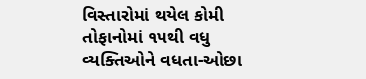વિસ્તારોમાં થયેલ કોમી તોફાનોમાં ૧૫થી વધુ વ્યક્તિઓને વધતા-ઓછા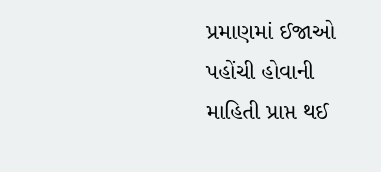પ્રમાણમાં ઈજાઓ પહોંચી હોવાની માહિતી પ્રાપ્ત થઈ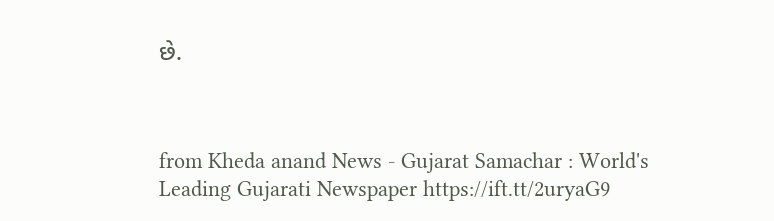છે.



from Kheda anand News - Gujarat Samachar : World's Leading Gujarati Newspaper https://ift.tt/2uryaG9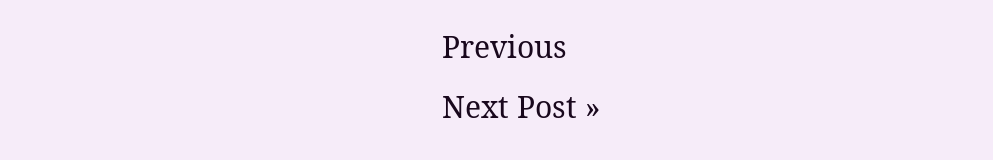Previous
Next Post »